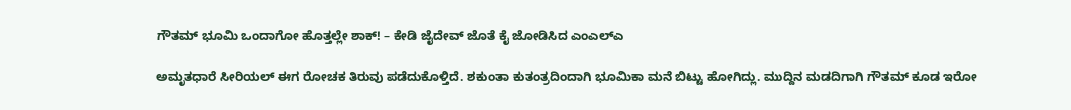ಗೌತಮ್ ಭೂಮಿ ಒಂದಾಗೋ ಹೊತ್ತಲ್ಲೇ ಶಾಕ್! – ಕೇಡಿ ಜೈದೇವ್ ಜೊತೆ ಕೈ ಜೋಡಿಸಿದ ಎಂಎಲ್ಎ

ಅಮೃತಧಾರೆ ಸೀರಿಯಲ್ ಈಗ ರೋಚಕ ತಿರುವು ಪಡೆದುಕೊಳ್ತಿದೆ. ಶಕುಂತಾ ಕುತಂತ್ರದಿಂದಾಗಿ ಭೂಮಿಕಾ ಮನೆ ಬಿಟ್ಟು ಹೋಗಿದ್ಲು. ಮುದ್ದಿನ ಮಡದಿಗಾಗಿ ಗೌತಮ್ ಕೂಡ ಇರೋ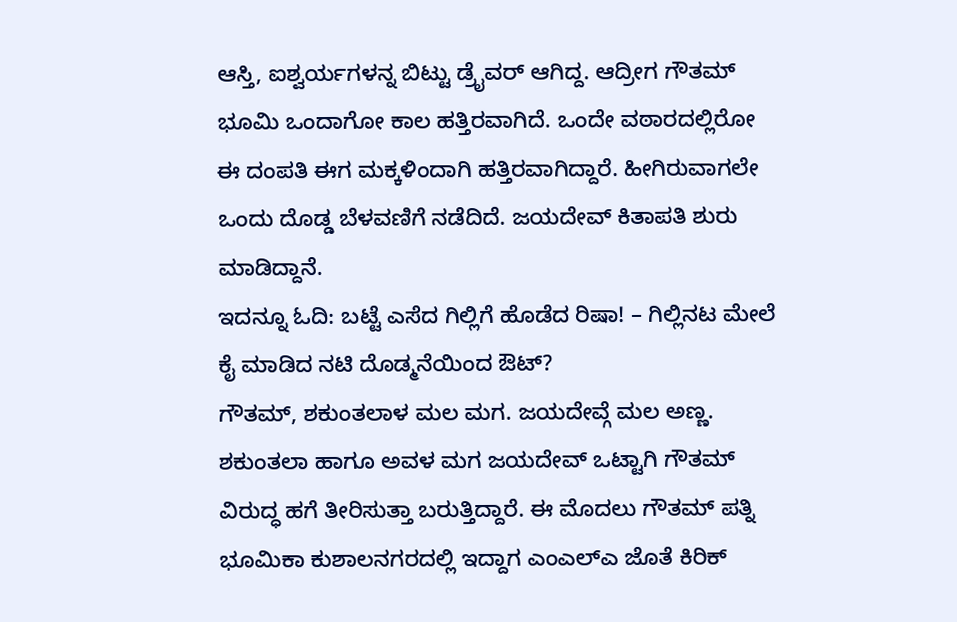ಆಸ್ತಿ, ಐಶ್ವರ್ಯಗಳನ್ನ ಬಿಟ್ಟು ಡ್ರೈವರ್ ಆಗಿದ್ದ. ಆದ್ರೀಗ ಗೌತಮ್ ಭೂಮಿ ಒಂದಾಗೋ ಕಾಲ ಹತ್ತಿರವಾಗಿದೆ. ಒಂದೇ ವಠಾರದಲ್ಲಿರೋ ಈ ದಂಪತಿ ಈಗ ಮಕ್ಕಳಿಂದಾಗಿ ಹತ್ತಿರವಾಗಿದ್ದಾರೆ. ಹೀಗಿರುವಾಗಲೇ ಒಂದು ದೊಡ್ಡ ಬೆಳವಣಿಗೆ ನಡೆದಿದೆ. ಜಯದೇವ್ ಕಿತಾಪತಿ ಶುರು ಮಾಡಿದ್ದಾನೆ.
ಇದನ್ನೂ ಓದಿ: ಬಟ್ಟೆ ಎಸೆದ ಗಿಲ್ಲಿಗೆ ಹೊಡೆದ ರಿಷಾ! – ಗಿಲ್ಲಿನಟ ಮೇಲೆ ಕೈ ಮಾಡಿದ ನಟಿ ದೊಡ್ಮನೆಯಿಂದ ಔಟ್?
ಗೌತಮ್, ಶಕುಂತಲಾಳ ಮಲ ಮಗ. ಜಯದೇವ್ಗೆ ಮಲ ಅಣ್ಣ. ಶಕುಂತಲಾ ಹಾಗೂ ಅವಳ ಮಗ ಜಯದೇವ್ ಒಟ್ಟಾಗಿ ಗೌತಮ್ ವಿರುದ್ಧ ಹಗೆ ತೀರಿಸುತ್ತಾ ಬರುತ್ತಿದ್ದಾರೆ. ಈ ಮೊದಲು ಗೌತಮ್ ಪತ್ನಿ ಭೂಮಿಕಾ ಕುಶಾಲನಗರದಲ್ಲಿ ಇದ್ದಾಗ ಎಂಎಲ್ಎ ಜೊತೆ ಕಿರಿಕ್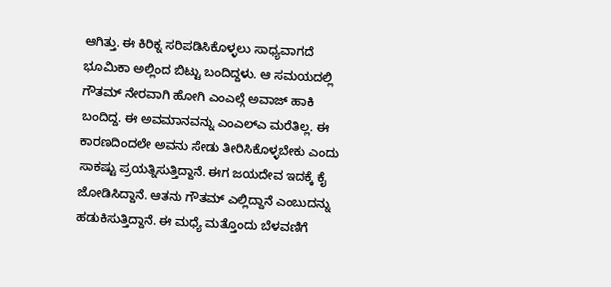ಆಗಿತ್ತು. ಈ ಕಿರಿಕ್ನ ಸರಿಪಡಿಸಿಕೊಳ್ಳಲು ಸಾಧ್ಯವಾಗದೆ ಭೂಮಿಕಾ ಅಲ್ಲಿಂದ ಬಿಟ್ಟು ಬಂದಿದ್ದಳು. ಆ ಸಮಯದಲ್ಲಿ ಗೌತಮ್ ನೇರವಾಗಿ ಹೋಗಿ ಎಂಎಲ್ಗೆ ಅವಾಜ್ ಹಾಕಿ ಬಂದಿದ್ದ. ಈ ಅವಮಾನವನ್ನು ಎಂಎಲ್ಎ ಮರೆತಿಲ್ಲ. ಈ ಕಾರಣದಿಂದಲೇ ಅವನು ಸೇಡು ತೀರಿಸಿಕೊಳ್ಳಬೇಕು ಎಂದು ಸಾಕಷ್ಟು ಪ್ರಯತ್ನಿಸುತ್ತಿದ್ದಾನೆ. ಈಗ ಜಯದೇವ ಇದಕ್ಕೆ ಕೈ ಜೋಡಿಸಿದ್ದಾನೆ. ಆತನು ಗೌತಮ್ ಎಲ್ಲಿದ್ದಾನೆ ಎಂಬುದನ್ನು ಹಡುಕಿಸುತ್ತಿದ್ದಾನೆ. ಈ ಮಧ್ಯೆ ಮತ್ತೊಂದು ಬೆಳವಣಿಗೆ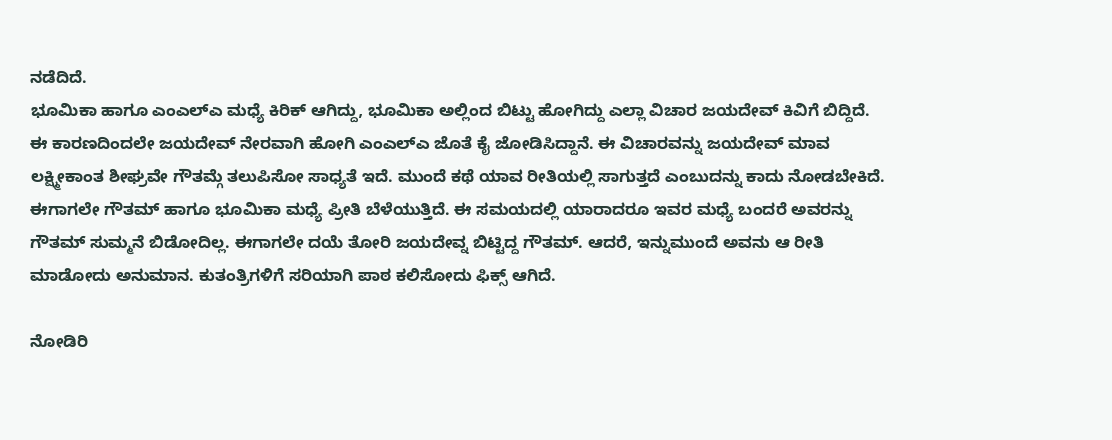ನಡೆದಿದೆ.
ಭೂಮಿಕಾ ಹಾಗೂ ಎಂಎಲ್ಎ ಮಧ್ಯೆ ಕಿರಿಕ್ ಆಗಿದ್ದು, ಭೂಮಿಕಾ ಅಲ್ಲಿಂದ ಬಿಟ್ಟು ಹೋಗಿದ್ದು ಎಲ್ಲಾ ವಿಚಾರ ಜಯದೇವ್ ಕಿವಿಗೆ ಬಿದ್ದಿದೆ. ಈ ಕಾರಣದಿಂದಲೇ ಜಯದೇವ್ ನೇರವಾಗಿ ಹೋಗಿ ಎಂಎಲ್ಎ ಜೊತೆ ಕೈ ಜೋಡಿಸಿದ್ದಾನೆ. ಈ ವಿಚಾರವನ್ನು ಜಯದೇವ್ ಮಾವ ಲಕ್ಷ್ಮೀಕಾಂತ ಶೀಘ್ರವೇ ಗೌತಮ್ಗೆ ತಲುಪಿಸೋ ಸಾಧ್ಯತೆ ಇದೆ. ಮುಂದೆ ಕಥೆ ಯಾವ ರೀತಿಯಲ್ಲಿ ಸಾಗುತ್ತದೆ ಎಂಬುದನ್ನು ಕಾದು ನೋಡಬೇಕಿದೆ.
ಈಗಾಗಲೇ ಗೌತಮ್ ಹಾಗೂ ಭೂಮಿಕಾ ಮಧ್ಯೆ ಪ್ರೀತಿ ಬೆಳೆಯುತ್ತಿದೆ. ಈ ಸಮಯದಲ್ಲಿ ಯಾರಾದರೂ ಇವರ ಮಧ್ಯೆ ಬಂದರೆ ಅವರನ್ನು ಗೌತಮ್ ಸುಮ್ಮನೆ ಬಿಡೋದಿಲ್ಲ. ಈಗಾಗಲೇ ದಯೆ ತೋರಿ ಜಯದೇವ್ನ ಬಿಟ್ಟಿದ್ದ ಗೌತಮ್. ಆದರೆ, ಇನ್ನುಮುಂದೆ ಅವನು ಆ ರೀತಿ ಮಾಡೋದು ಅನುಮಾನ. ಕುತಂತ್ರಿಗಳಿಗೆ ಸರಿಯಾಗಿ ಪಾಠ ಕಲಿಸೋದು ಫಿಕ್ಸ್ ಆಗಿದೆ.

ನೋಡಿರಿ